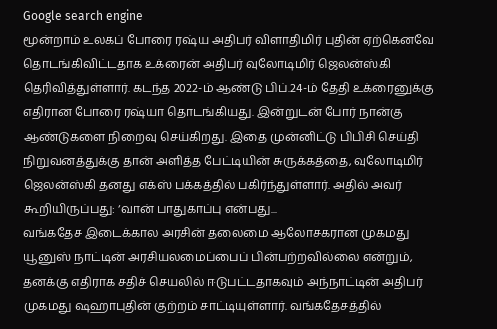Google search engine
மூன்றாம் உலகப் போரை ரஷ்ய அதிபர் விளாதிமிர் புதின் ஏற்கெனவே தொடங்கிவிட்டதாக உக்ரைன் அதிபர் வுலோடிமிர் ஜெலன்ஸ்கி தெரிவித்துள்ளார். கடந்த 2022-ம் ஆண்டு பிப்.24-ம் தேதி உக்ரைனுக்கு எதிரான போரை ரஷ்யா தொடங்கியது. இன்றுடன் போர் நான்கு ஆண்டுகளை நிறைவு செய்கிறது. இதை முன்னிட்டு பிபிசி செய்தி நிறுவனத்துக்கு தான் அளித்த பேட்டியின் சுருக்கத்தை, வுலோடிமிர் ஜெலன்ஸ்கி தனது எக்ஸ் பக்கத்தில் பகிர்ந்துள்ளார். அதில் அவர் கூறியிருப்பது: ‘வான் பாதுகாப்பு என்பது...
வங்கதேச இடைக்கால அரசின் தலைமை ஆலோசகரான முகமது யூனுஸ் நாட்டின் அரசியலமைப்பைப் பின்பற்றவில்லை என்றும், தனக்கு எதிராக சதிச் செயலில் ஈடுபட்டதாகவும் அந்நாட்டின் அதிபர் முகமது ஷஹாபுதின் குற்றம் சாட்டியுள்ளார். வங்கதேசத்தில்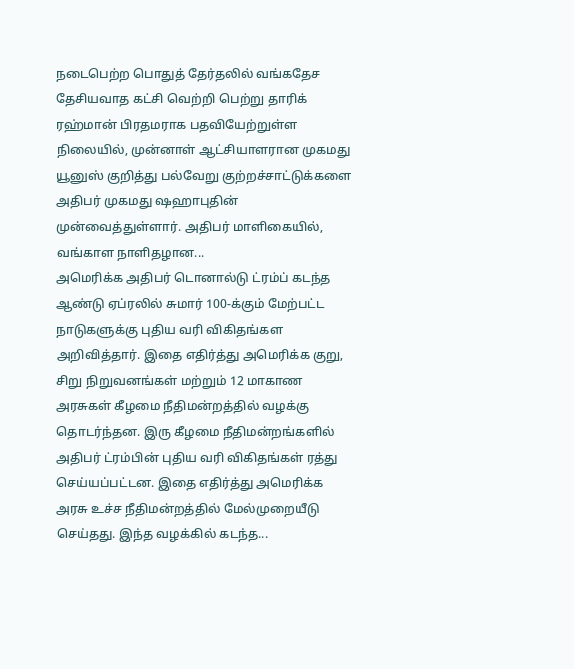நடைபெற்ற பொதுத் தேர்தலில் வங்கதேச தேசியவாத கட்சி வெற்றி பெற்று தாரிக் ரஹ்மான் பிரதமராக பதவியேற்றுள்ள நிலையில், முன்னாள் ஆட்சியாளரான முகமது யூனுஸ் குறித்து பல்வேறு குற்றச்சாட்டுக்களை அதிபர் முகமது ஷஹாபுதின் முன்வைத்துள்ளார். அதிபர் மாளிகையில், வங்காள நாளிதழான...
அமெரிக்க அதிபர் டொனால்டு ட்ரம்ப் கடந்த ஆண்டு ஏப்ரலில் சுமார் 100-க்கும் மேற்பட்ட நாடுகளுக்கு புதிய வரி விகிதங்கள அறிவித்தார். இதை எதிர்த்து அமெரிக்க குறு, சிறு நிறுவனங்கள் மற்றும் 12 மாகாண அரசுகள் கீழமை நீதிமன்றத்தில் வழக்கு தொடர்ந்தன. இரு கீழமை நீதிமன்றங்களில் அதிபர் ட்ரம்பின் புதிய வரி விகிதங்கள் ரத்து செய்யப்பட்டன. இதை எதிர்த்து அமெரிக்க அரசு உச்ச நீதிமன்றத்தில் மேல்முறையீடு செய்தது. இந்த வழக்கில் கடந்த...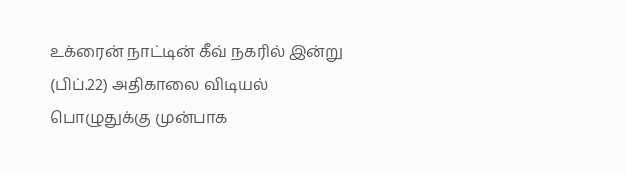உக்ரைன் நாட்டின் கீவ் நகரில் இன்று (பிப்.22) அதிகாலை விடியல் பொழுதுக்கு முன்பாக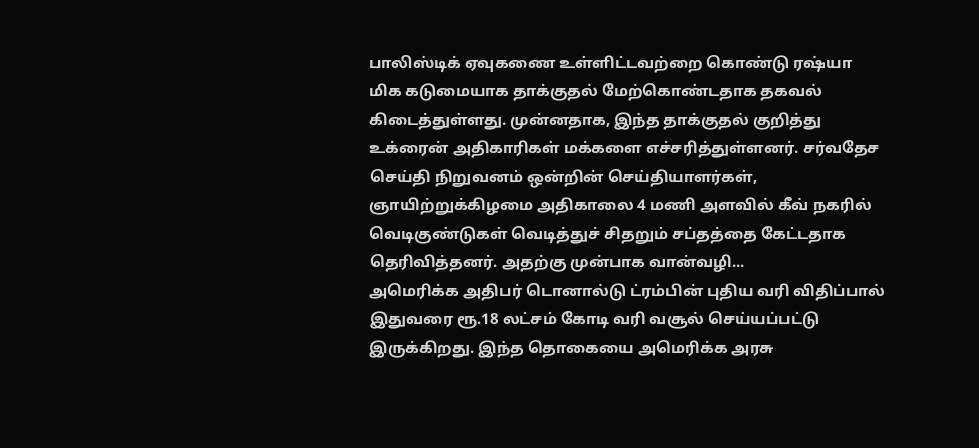பாலிஸ்டிக் ஏவுகணை உள்ளிட்டவற்றை கொண்டு ரஷ்யா மிக கடுமையாக தாக்குதல் மேற்கொண்டதாக தகவல் கிடைத்துள்ளது. முன்னதாக, இந்த தாக்குதல் குறித்து உக்ரைன் அதிகாரிகள் மக்களை எச்சரித்துள்ளனர். சர்வதேச செய்தி நிறுவனம் ஒன்றின் செய்தியாளர்கள், ஞாயிற்றுக்கிழமை அதிகாலை 4 மணி அளவில் கீவ் நகரில் வெடிகுண்டுகள் வெடித்துச் சிதறும் சப்தத்தை கேட்டதாக தெரிவித்தனர். அதற்கு முன்பாக வான்வழி...
அமெரிக்க அதிபர் டொனால்டு ட்ரம்பின் புதிய வரி விதிப்பால் இதுவரை ரூ.18 லட்சம் கோடி வரி வசூல் செய்யப்பட்டு இருக்கிறது. இந்த தொகையை அமெரிக்க அரசு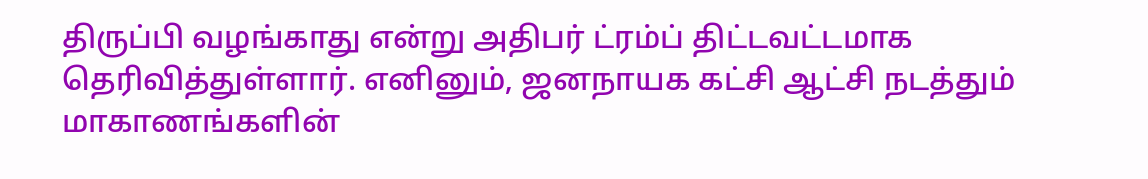திருப்பி வழங்காது என்று அதிபர் ட்ரம்ப் திட்டவட்டமாக தெரிவித்துள்ளார். எனினும், ஜனநாயக கட்சி ஆட்சி நடத்தும் மாகாணங்களின்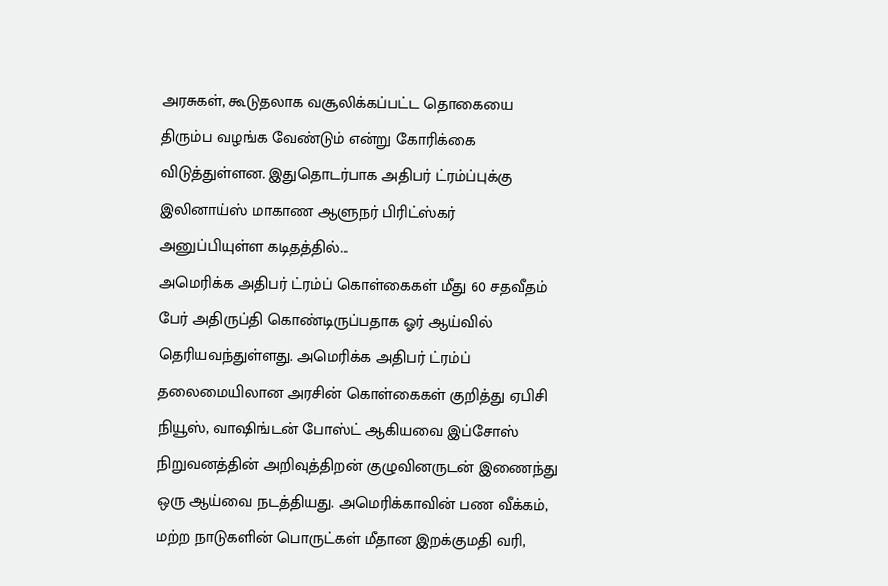அரசுகள், கூடுதலாக வசூலிக்கப்பட்ட தொகையை திரும்ப வழங்க வேண்டும் என்று கோரிக்கை விடுத்துள்ளன. இதுதொடர்பாக அதிபர் ட்ரம்ப்புக்கு இலினாய்ஸ் மாகாண ஆளுநர் பிரிட்ஸ்கர் அனுப்பியுள்ள கடிதத்தில்...
அமெரிக்க அதிபர் ட்ரம்ப் கொள்கைகள் மீது 60 சதவீதம் பேர் அதிருப்தி கொண்டிருப்பதாக ஓர் ஆய்வில் தெரியவந்துள்ளது. அமெரிக்க அதிபர் ட்ரம்ப் தலைமையிலான அரசின் கொள்கைகள் குறித்து ஏபிசி நியூஸ், வாஷிங்டன் போஸ்ட் ஆகியவை இப்சோஸ் நிறுவனத்தின் அறிவுத்திறன் குழுவினருடன் இணைந்து ஒரு ஆய்வை நடத்தியது. அமெரிக்காவின் பண வீக்கம், மற்ற நாடுகளின் பொருட்கள் மீதான இறக்குமதி வரி,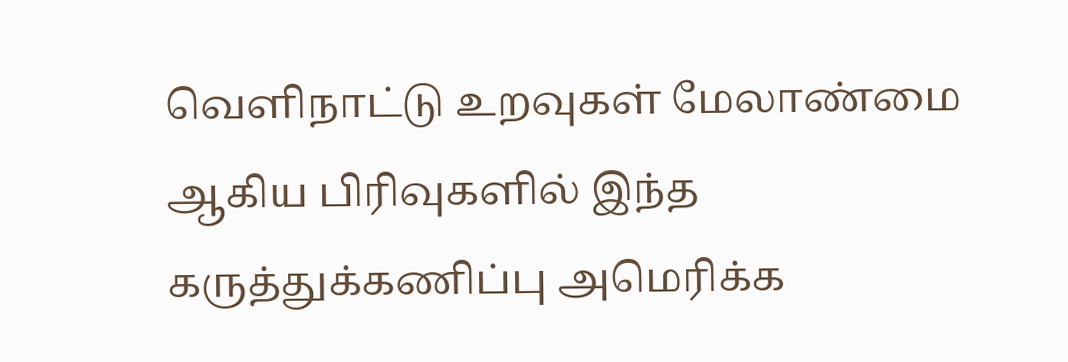வெளிநாட்டு உறவுகள் மேலாண்மை ஆகிய பிரிவுகளில் இந்த கருத்துக்கணிப்பு அமெரிக்க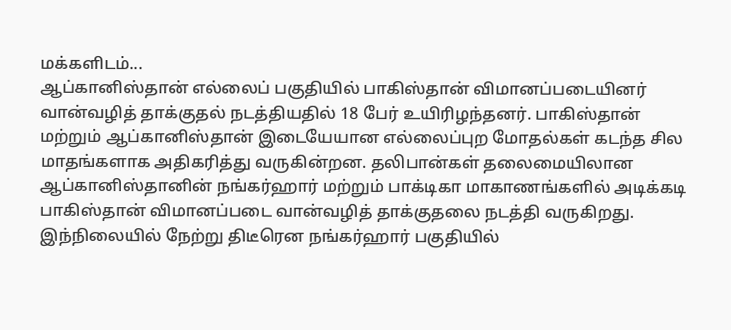மக்களிடம்...
ஆப்கானிஸ்தான் எல்லைப் பகுதியில் பாகிஸ்தான் விமானப்படையினர் வான்வழித் தாக்குதல் நடத்தியதில் 18 பேர் உயிரிழந்தனர். பாகிஸ்தான் மற்றும் ஆப்கானிஸ்தான் இடையேயான எல்லைப்புற மோதல்கள் கடந்த சில மாதங்களாக அதிகரித்து வருகின்றன. தலிபான்கள் தலைமையிலான ஆப்கானிஸ்தானின் நங்கர்ஹார் மற்றும் பாக்டிகா மாகாணங்களில் அடிக்கடி பாகிஸ்தான் விமானப்படை வான்வழித் தாக்குதலை நடத்தி வருகிறது. இந்நிலையில் நேற்று திடீரென நங்கர்ஹார் பகுதியில்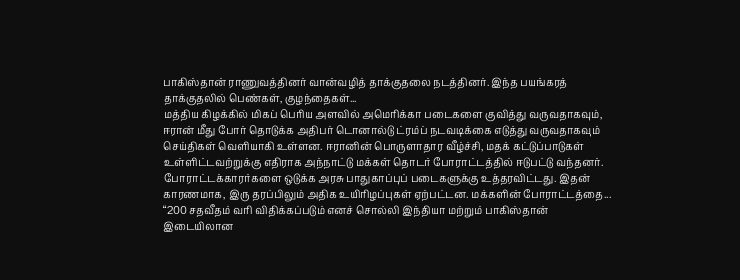பாகிஸ்தான் ராணுவத்தினர் வான்வழித் தாக்குதலை நடத்தினர். இந்த பயங்கரத் தாக்குதலில் பெண்கள், குழந்தைகள்...
மத்திய கிழக்கில் மிகப் பெரிய அளவில் அமெரிக்கா படைகளை குவித்து வருவதாகவும், ஈரான் மீது போர் தொடுக்க அதிபர் டொனால்டு ட்ரம்ப் நடவடிக்கை எடுத்து வருவதாகவும் செய்திகள் வெளியாகி உள்ளன. ஈரானின் பொருளாதார வீழ்ச்சி, மதக் கட்டுப்பாடுகள் உள்ளிட்டவற்றுக்கு எதிராக அந்நாட்டு மக்கள் தொடர் போராட்டத்தில் ஈடுபட்டு வந்தனர். போராட்டக்காரர்களை ஒடுக்க அரசு பாதுகாப்புப் படைகளுக்கு உத்தரவிட்டது. இதன் காரணமாக, இரு தரப்பிலும் அதிக உயிரிழப்புகள் ஏற்பட்டன. மக்களின் போராட்டத்தை...
“200 சதவீதம் வரி விதிக்கப்படும் எனச் சொல்லி இந்தியா மற்றும் பாகிஸ்தான் இடையிலான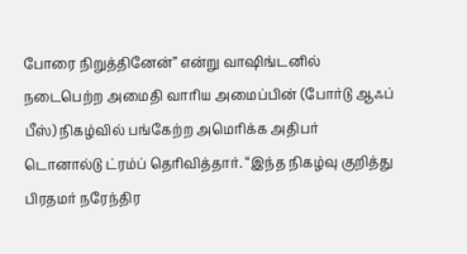போரை நிறுத்தினேன்” என்று வாஷிங்டனில் நடைபெற்ற அமைதி வாரிய அமைப்பின் (போர்டு ஆஃப் பீஸ்) நிகழ்வில் பங்கேற்ற அமெரிக்க அதிபர் டொனால்டு ட்ரம்ப் தெரிவித்தார். “இந்த நிகழ்வு குறித்து பிரதமர் நரேந்திர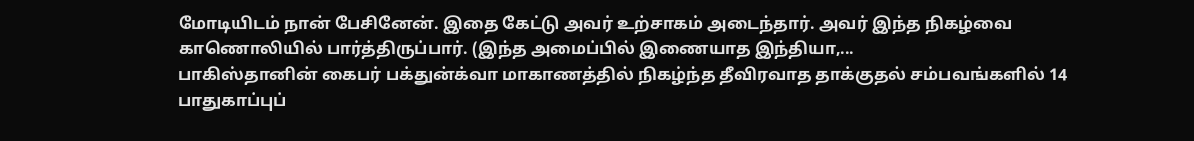மோடியிடம் நான் பேசினேன். இதை கேட்டு அவர் உற்சாகம் அடைந்தார். அவர் இந்த நிகழ்வை காணொலியில் பார்த்திருப்பார். (இந்த அமைப்பில் இணையாத இந்தியா,...
பாகிஸ்தானின் கைபர் பக்துன்க்வா மாகாணத்தில் நிகழ்ந்த தீவிரவாத தாக்குதல் சம்பவங்களில் 14 பாதுகாப்புப்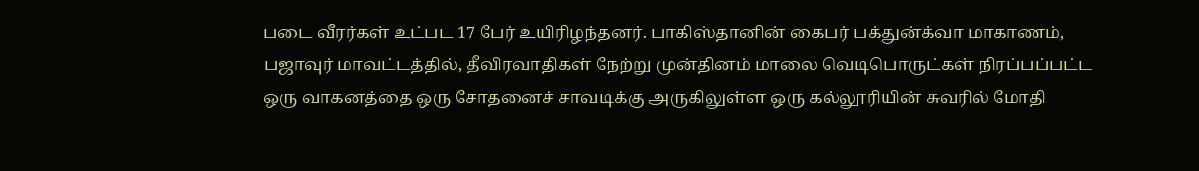படை வீரர்கள் உட்பட 17 பேர் உயிரிழந்தனர். பாகிஸ்தானின் கைபர் பக்துன்க்வா மாகாணம், பஜாவுர் மாவட்டத்தில், தீவிரவாதிகள் நேற்று முன்தினம் மாலை வெடிபொருட்கள் நிரப்பப்பட்ட ஒரு வாகனத்தை ஒரு சோதனைச் சாவடிக்கு அருகிலுள்ள ஒரு கல்லூரியின் சுவரில் மோதி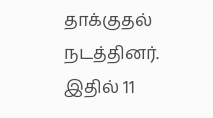தாக்குதல் நடத்தினர். இதில் 11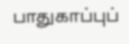பாதுகாப்புப்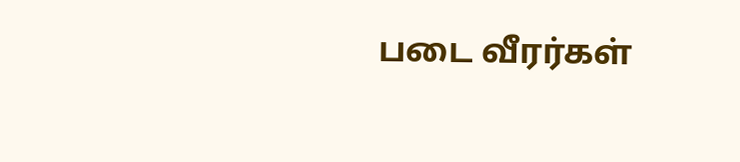படை வீரர்கள்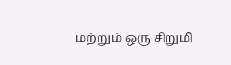மற்றும் ஒரு சிறுமி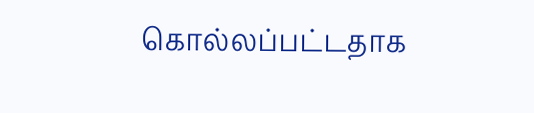கொல்லப்பட்டதாக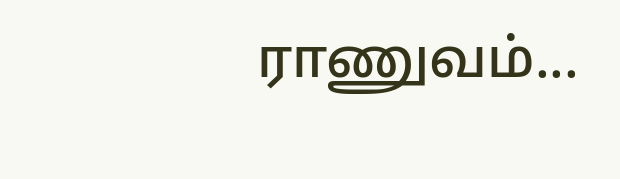ராணுவம்...